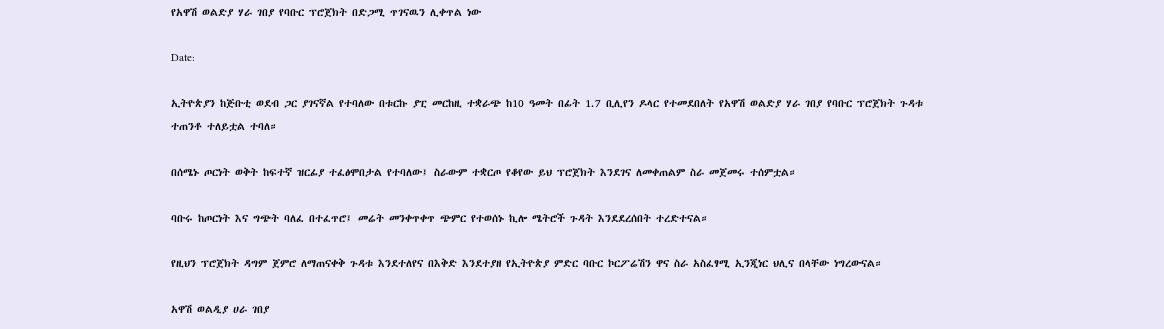የአዋሽ ወልድያ ሃራ ገበያ የባቡር ፕሮጀክት በድጋሚ ጥገናዉን ሊቀጥል ነው

Date:

ኢትዮጵያን ከጅቡቲ ወደብ ጋር ያገናኛል የተባለው በቱርኩ ያፒ መርከዚ ተቋራጭ ከ10 ዓመት በፊት 1.7 ቢሊየን ዶላር የተመደበለት የአዋሽ ወልድያ ሃራ ገበያ የባቡር ፕሮጀክት ጉዳቱ ተጠንቶ ተለይቷል ተባለ።

በሰሜኑ ጦርነት ወቅት ከፍተኛ ዝርፊያ ተፈፅሞበታል የተባለው፤ ስራውም ተቋርጦ የቆየው ይህ ፕሮጀክት እንደገና ለመቀጠልም ስራ መጀመሩ ተሰምቷል።

ባቡሩ ከጦርነት እና ግጭት ባለፈ በተፈጥሮ፤ መሬት መንቀጥቀጥ ጭምር የተወሰኑ ኪሎ ሜትሮች ጉዳት እንደደረሰበት ተረድተናል።

የዚህን ፕሮጀክት ዳግም ጀምሮ ለማጠናቀቅ ጉዳቱ እንደተለየና በእቅድ እንደተያዘ የኢትዮጵያ ምድር ባቡር ኮርፖሬሽን ዋና ስራ አስፈፃሚ ኢንጂነር ህሊና በላቸው ነግረውናል።

አዋሽ ወልዲያ ሀራ ገበያ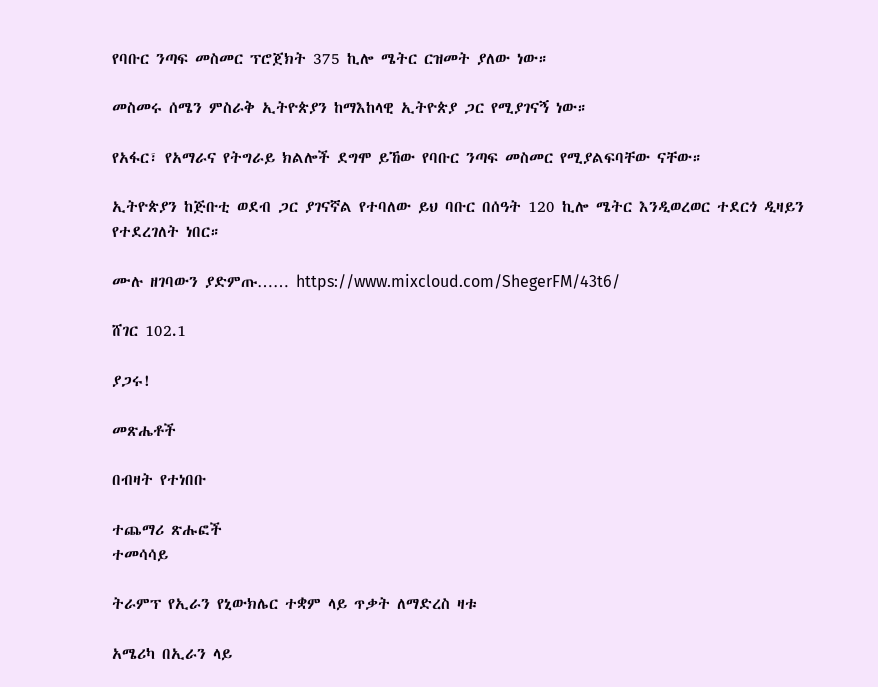የባቡር ንጣፍ መስመር ፕሮጀክት 375 ኪሎ ሜትር ርዝመት ያለው ነው።

መስመሩ ሰሜን ምስራቅ ኢትዮጵያን ከማእከላዊ ኢትዮጵያ ጋር የሚያገናኝ ነው።

የአፋር፣ የአማራና የትግራይ ክልሎች ደግሞ ይኸው የባቡር ንጣፍ መስመር የሚያልፍባቸው ናቸው።

ኢትዮጵያን ከጅቡቲ ወደብ ጋር ያገናኛል የተባለው ይህ ባቡር በሰዓት 120 ኪሎ ሜትር እንዲወረወር ተደርጎ ዲዛይን የተደረገለት ነበር።

ሙሉ ዘገባውን ያድምጡ…… https://www.mixcloud.com/ShegerFM/43t6/

ሸገር 102.1

ያጋሩ!

መጽሔቶች

በብዛት የተነበቡ

ተጨማሪ ጽሑፎች
ተመሳሳይ

ትራምፕ የኢራን የኒውክሌር ተቋም ላይ ጥቃት ለማድረስ ዛቱ

አሜሪካ በኢራን ላይ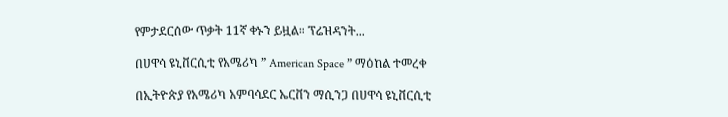የምታደርሰው ጥቃት 11ኛ ቀኑን ይዟል። ፕሬዝዳንት...

በሀዋሳ ዩኒቨርሲቲ የአሜሪካ ” American Space ” ማዕከል ተመረቀ

በኢትዮጵያ የአሜሪካ አምባሳደር ኤርቨን ማሲንጋ በሀዋሳ ዩኒቨርሲቲ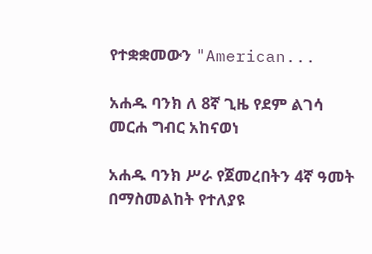የተቋቋመውን "American...

አሐዱ ባንክ ለ 8ኛ ጊዜ የደም ልገሳ መርሐ ግብር አከናወነ

አሐዱ ባንክ ሥራ የጀመረበትን 4ኛ ዓመት በማስመልከት የተለያዩ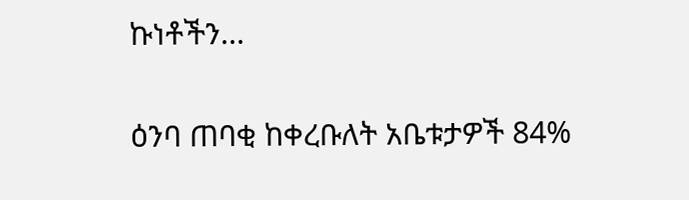ኩነቶችን...

ዕንባ ጠባቂ ከቀረቡለት አቤቱታዎች 84%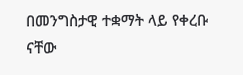በመንግስታዊ ተቋማት ላይ የቀረቡ ናቸው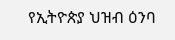የኢትዮጵያ ህዝብ ዕንባ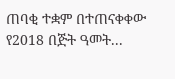ጠባቂ ተቋም በተጠናቀቀው የ2018 በጅት ዓመት...